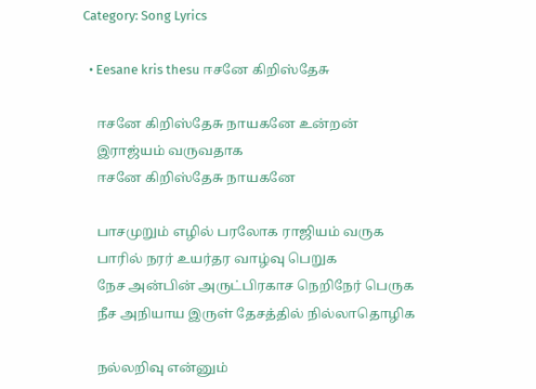Category: Song Lyrics

  • Eesane kris thesu ஈசனே கிறிஸ்தேசு

    ஈசனே கிறிஸ்தேசு நாயகனே உன்றன்
    இராஜ்யம் வருவதாக
    ஈசனே கிறிஸ்தேசு நாயகனே

    பாசமுறும் எழில் பரலோக ராஜியம் வருக
    பாரில் நரர் உயர்தர வாழ்வு பெறுக
    நேச அன்பின் அருட்பிரகாச நெறிநேர் பெருக
    நீச அநியாய இருள் தேசத்தில் நில்லாதொழிக

    நல்லறிவு என்னும்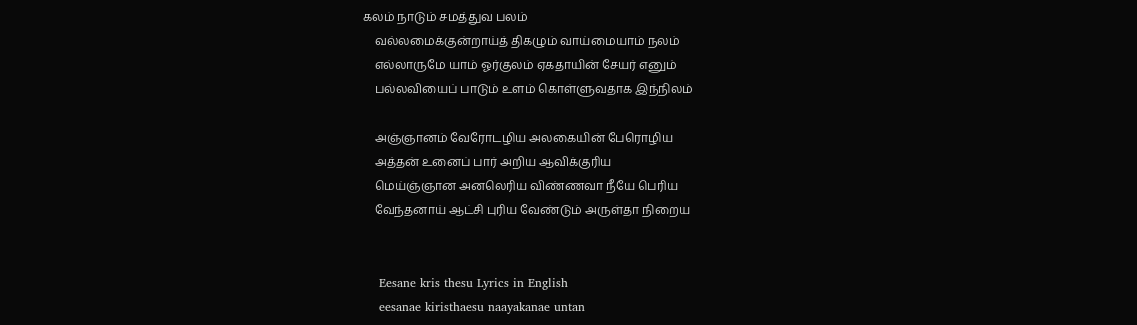கலம் நாடும் சமத்துவ பலம்
    வல்லமைக்குன்றாய்த் திகழும் வாய்மையாம் நலம்
    எல்லாருமே யாம் ஓர்குலம் ஏகதாயின் சேயர் எனும்
    பல்லவியைப் பாடும் உளம் கொள்ளுவதாக இந்நிலம்

    அஞ்ஞானம் வேரோடழிய அலகையின் பேரொழிய
    அத்தன் உனைப் பார் அறிய ஆவிக்குரிய
    மெய்ஞ்ஞான அனலெரிய விண்ணவா நீயே பெரிய
    வேந்தனாய் ஆட்சி புரிய வேண்டும் அருள்தா நிறைய


    Eesane kris thesu Lyrics in English
    eesanae kiristhaesu naayakanae untan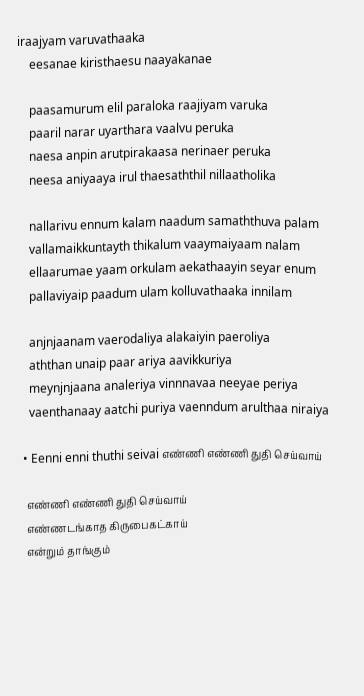iraajyam varuvathaaka
    eesanae kiristhaesu naayakanae

    paasamurum elil paraloka raajiyam varuka
    paaril narar uyarthara vaalvu peruka
    naesa anpin arutpirakaasa nerinaer peruka
    neesa aniyaaya irul thaesaththil nillaatholika

    nallarivu ennum kalam naadum samaththuva palam
    vallamaikkuntayth thikalum vaaymaiyaam nalam
    ellaarumae yaam orkulam aekathaayin seyar enum
    pallaviyaip paadum ulam kolluvathaaka innilam

    anjnjaanam vaerodaliya alakaiyin paeroliya
    aththan unaip paar ariya aavikkuriya
    meynjnjaana analeriya vinnnavaa neeyae periya
    vaenthanaay aatchi puriya vaenndum arulthaa niraiya

  • Eenni enni thuthi seivai எண்ணி எண்ணி துதி செய்வாய்

    எண்ணி எண்ணி துதி செய்வாய்
    எண்ணடங்காத கிருபைகட்காய்
    என்றும் தாங்கும்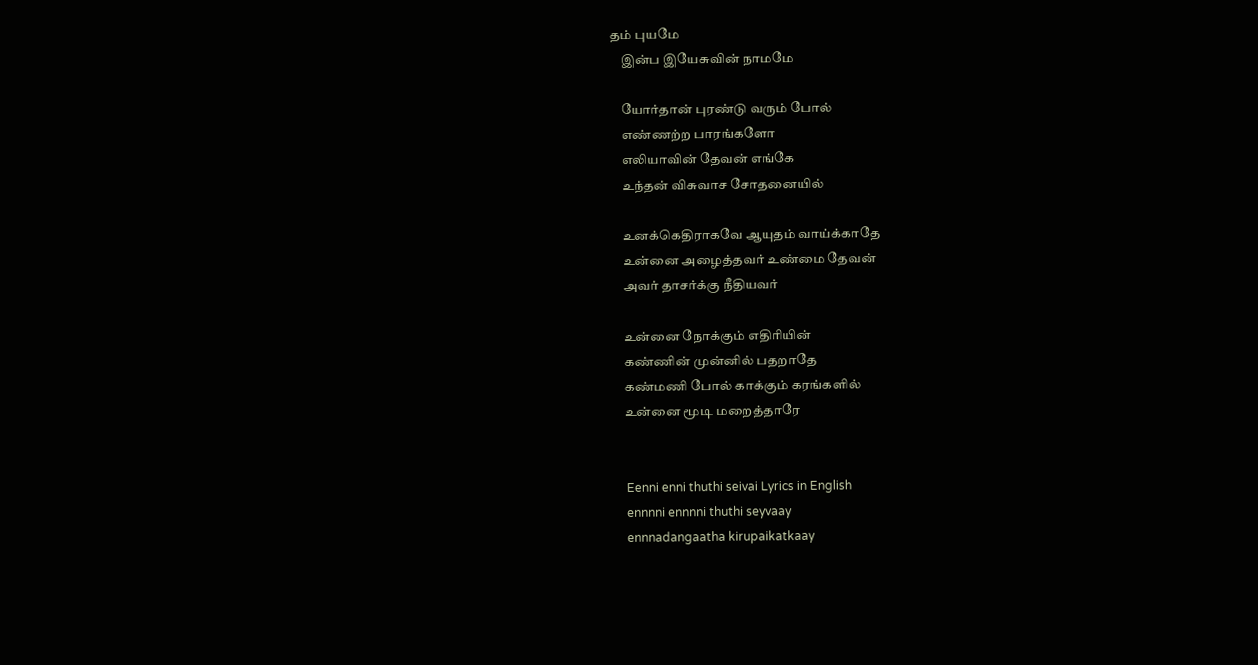தம் புயமே
    இன்ப இயேசுவின் நாமமே

    யோர்தான் புரண்டு வரும் போல்
    எண்ணற்ற பாரங்களோ
    எலியாவின் தேவன் எங்கே
    உந்தன் விசுவாச சோதனையில்

    உனக்கெதிராகவே ஆயுதம் வாய்க்காதே
    உன்னை அழைத்தவர் உண்மை தேவன்
    அவர் தாசர்க்கு நீதியவர்

    உன்னை நோக்கும் எதிரியின்
    கண்ணின் முன்னில் பதறாதே
    கண்மணி போல் காக்கும் கரங்களில்
    உன்னை மூடி மறைத்தாரே


    Eenni enni thuthi seivai Lyrics in English
    ennnni ennnni thuthi seyvaay
    ennnadangaatha kirupaikatkaay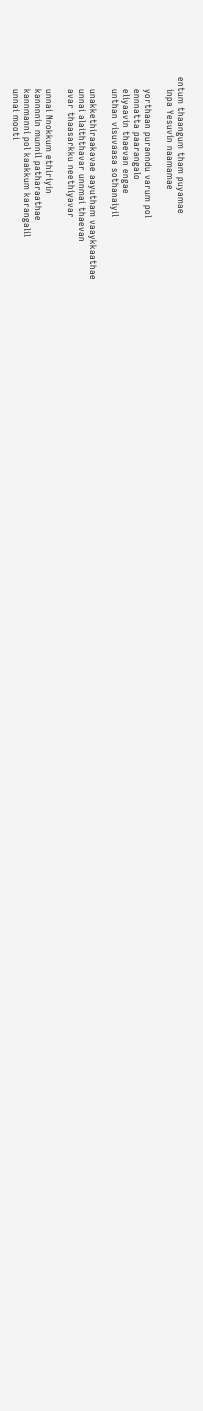entum thaangum tham puyamae
    inpa Yesuvin naamamae

    yorthaan puranndu varum pol
    ennnatta paarangalo
    eliyaavin thaevan engae
    unthan visuvaasa sothanaiyil

    unakkethiraakavae aayutham vaaykkaathae
    unnai alaiththavar unnmai thaevan
    avar thaasarkku neethiyavar

    unnai Nnokkum ethiriyin
    kannnnin munnil patharaathae
    kannmanni pol kaakkum karangalil
    unnai mooti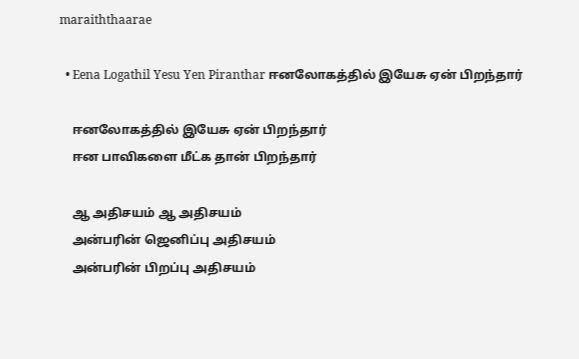maraiththaarae

  • Eena Logathil Yesu Yen Piranthar ஈனலோகத்தில் இயேசு ஏன் பிறந்தார்

    ஈனலோகத்தில் இயேசு ஏன் பிறந்தார்
    ஈன பாவிகளை மீட்க தான் பிறந்தார்

    ஆ அதிசயம் ஆ அதிசயம்
    அன்பரின் ஜெனிப்பு அதிசயம்
    அன்பரின் பிறப்பு அதிசயம்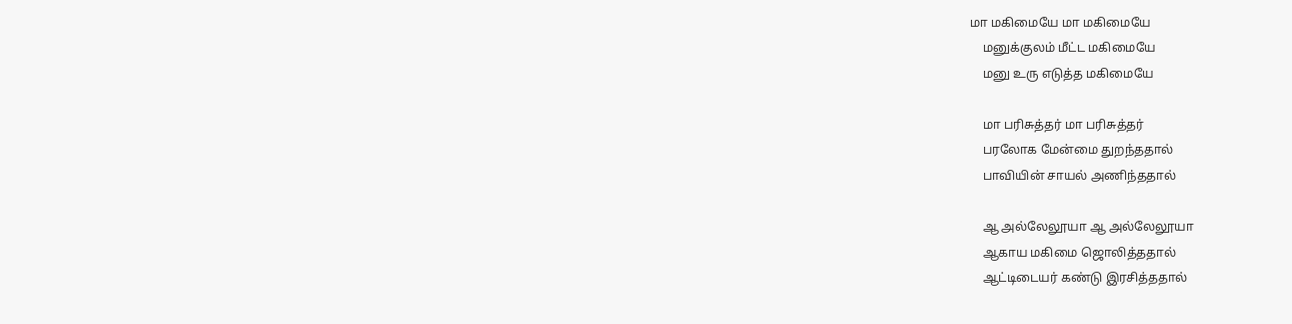மா மகிமையே மா மகிமையே
    மனுக்குலம் மீட்ட மகிமையே
    மனு உரு எடுத்த மகிமையே

    மா பரிசுத்தர் மா பரிசுத்தர்
    பரலோக மேன்மை துறந்ததால்
    பாவியின் சாயல் அணிந்ததால்

    ஆ அல்லேலூயா ஆ அல்லேலூயா
    ஆகாய மகிமை ஜொலித்ததால்
    ஆட்டிடையர் கண்டு இரசித்ததால்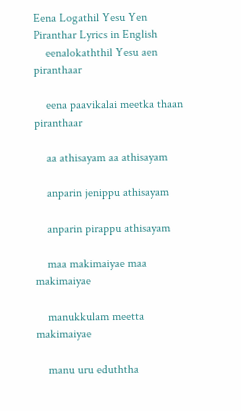Eena Logathil Yesu Yen Piranthar Lyrics in English
    eenalokaththil Yesu aen piranthaar

    eena paavikalai meetka thaan piranthaar

    aa athisayam aa athisayam

    anparin jenippu athisayam

    anparin pirappu athisayam

    maa makimaiyae maa makimaiyae

    manukkulam meetta makimaiyae

    manu uru eduththa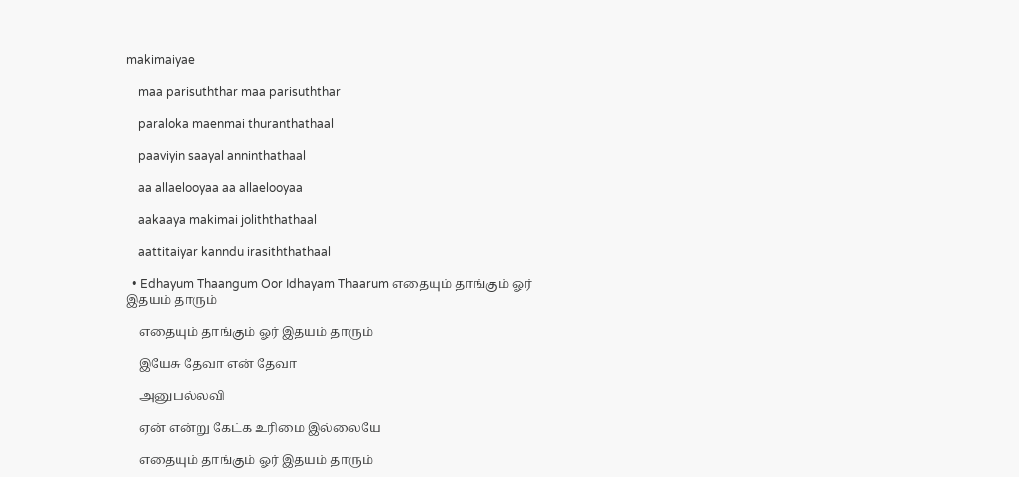makimaiyae

    maa parisuththar maa parisuththar

    paraloka maenmai thuranthathaal

    paaviyin saayal anninthathaal

    aa allaelooyaa aa allaelooyaa

    aakaaya makimai joliththathaal

    aattitaiyar kanndu irasiththathaal

  • Edhayum Thaangum Oor Idhayam Thaarum எதையும் தாங்கும் ஓர் இதயம் தாரும்

    எதையும் தாங்கும் ஓர் இதயம் தாரும்

    இயேசு தேவா என் தேவா

    அனுபல்லவி

    ஏன் என்று கேட்க உரிமை இல்லையே

    எதையும் தாங்கும் ஓர் இதயம் தாரும்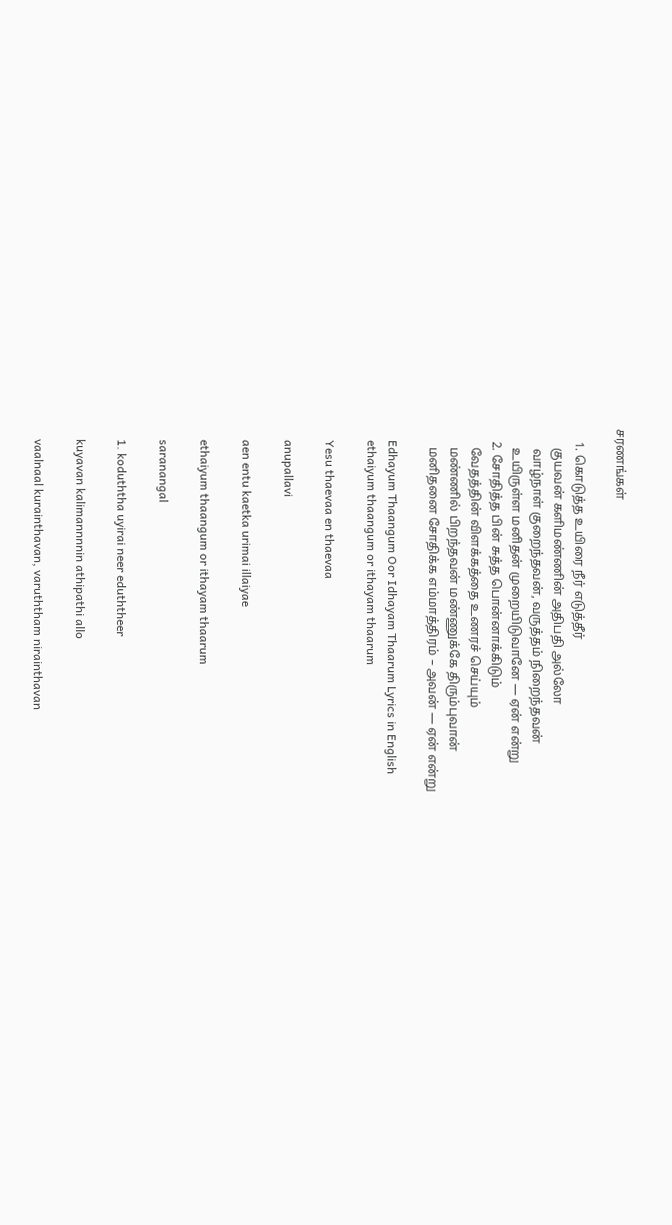சரணங்கள்

    1. கொடுத்த உயிரை நீர் எடுத்தீர்
      குயவன் களிமண்ணின் அதிபதி அல்லோ
      வாழ்நாள் குறைந்தவன், வருத்தம் நிறைந்தவன்
      உயிருள்ள மனிதன் முறையிடுவானே — ஏன் என்று
    2. சோதித்த பின் சுத்த பொன்னாக்கிடும்
      வேதத்தின் விளக்கத்தை உணரச் செய்யும்
      மண்ணில் பிறந்தவன் மண்ணுக்கே திரும்புவான்
      மனிதனை சோதிக்க எம்மாத்திரம் – அவன் — ஏன் என்று

    Edhayum Thaangum Oor Idhayam Thaarum Lyrics in English
    ethaiyum thaangum or ithayam thaarum

    Yesu thaevaa en thaevaa

    anupallavi

    aen entu kaetka urimai illaiyae

    ethaiyum thaangum or ithayam thaarum

    saranangal

    1. koduththa uyirai neer eduththeer

    kuyavan kalimannnnin athipathi allo

    vaalnaal kurainthavan, varuththam nirainthavan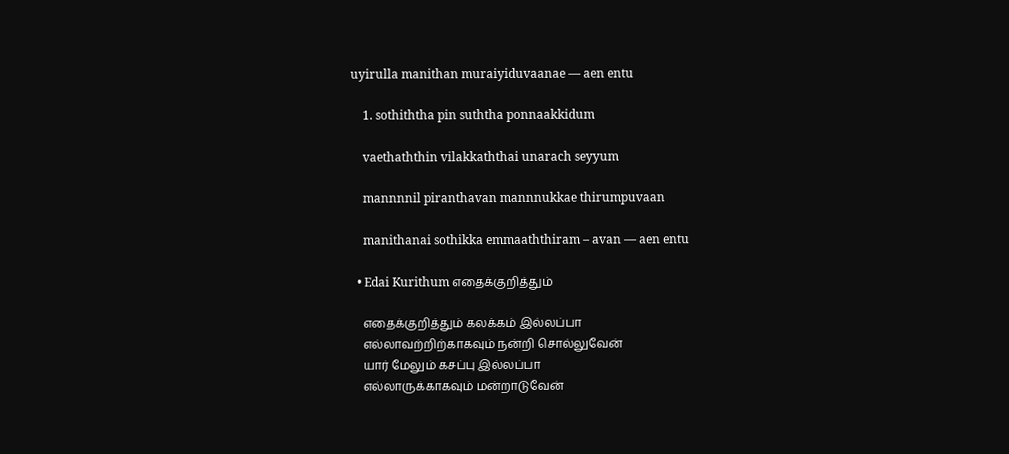uyirulla manithan muraiyiduvaanae — aen entu

    1. sothiththa pin suththa ponnaakkidum

    vaethaththin vilakkaththai unarach seyyum

    mannnnil piranthavan mannnukkae thirumpuvaan

    manithanai sothikka emmaaththiram – avan — aen entu

  • Edai Kurithum எதைக்குறித்தும்

    எதைக்குறித்தும் கலக்கம் இல்லப்பா
    எல்லாவற்றிற்காகவும் நன்றி சொல்லுவேன்
    யார் மேலும் கசப்பு இல்லப்பா
    எல்லாருக்காகவும் மன்றாடுவேன்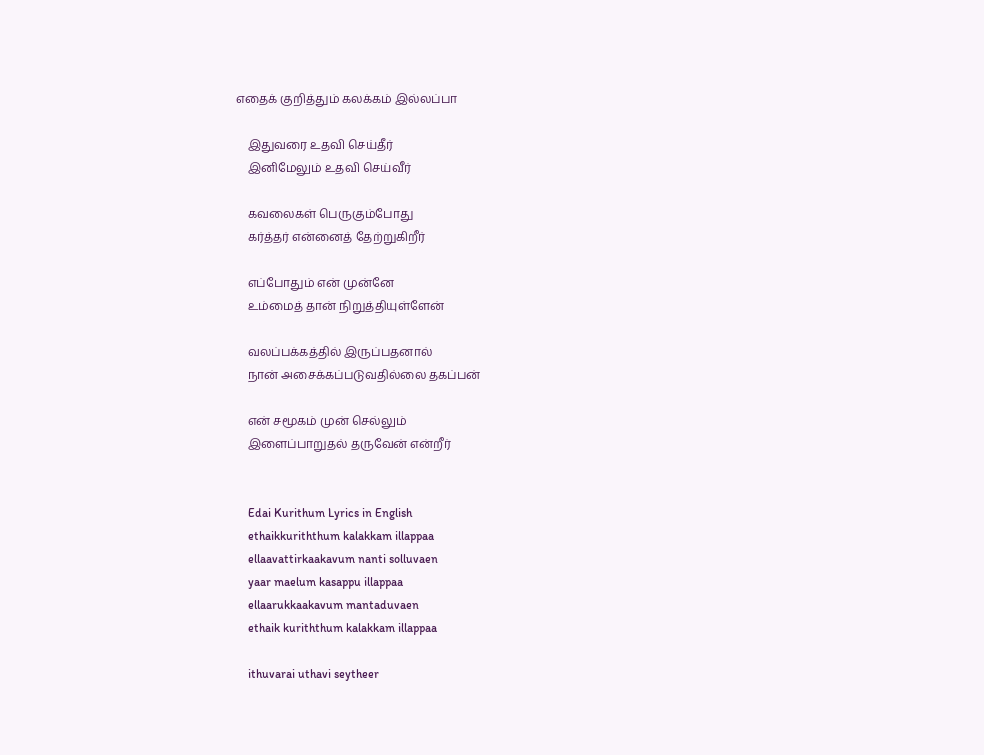எதைக் குறித்தும் கலக்கம் இல்லப்பா

    இதுவரை உதவி செய்தீர்
    இனிமேலும் உதவி செய்வீர்

    கவலைகள் பெருகும்போது
    கர்த்தர் என்னைத் தேற்றுகிறீர்

    எப்போதும் என் முன்னே
    உம்மைத் தான் நிறுத்தியுள்ளேன்

    வலப்பக்கத்தில் இருப்பதனால்
    நான் அசைக்கப்படுவதில்லை தகப்பன்

    என் சமூகம் முன் செல்லும்
    இளைப்பாறுதல் தருவேன் என்றீர்


    Edai Kurithum Lyrics in English
    ethaikkuriththum kalakkam illappaa
    ellaavattirkaakavum nanti solluvaen
    yaar maelum kasappu illappaa
    ellaarukkaakavum mantaduvaen
    ethaik kuriththum kalakkam illappaa

    ithuvarai uthavi seytheer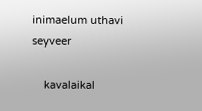inimaelum uthavi seyveer

    kavalaikal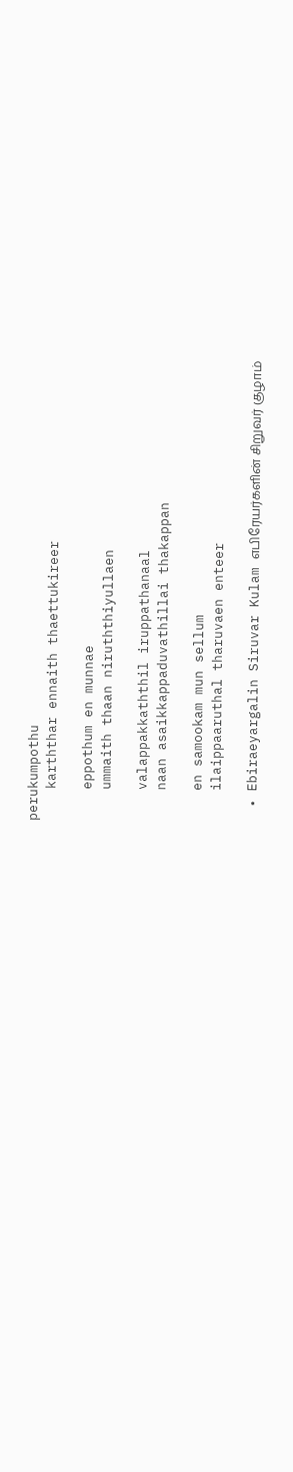perukumpothu
    karththar ennaith thaettukireer

    eppothum en munnae
    ummaith thaan niruththiyullaen

    valappakkaththil iruppathanaal
    naan asaikkappaduvathillai thakappan

    en samookam mun sellum
    ilaippaaruthal tharuvaen enteer

  • Ebiraeyargalin Siruvar Kulam எபிரேயர்களின் சிறுவர் குழாம்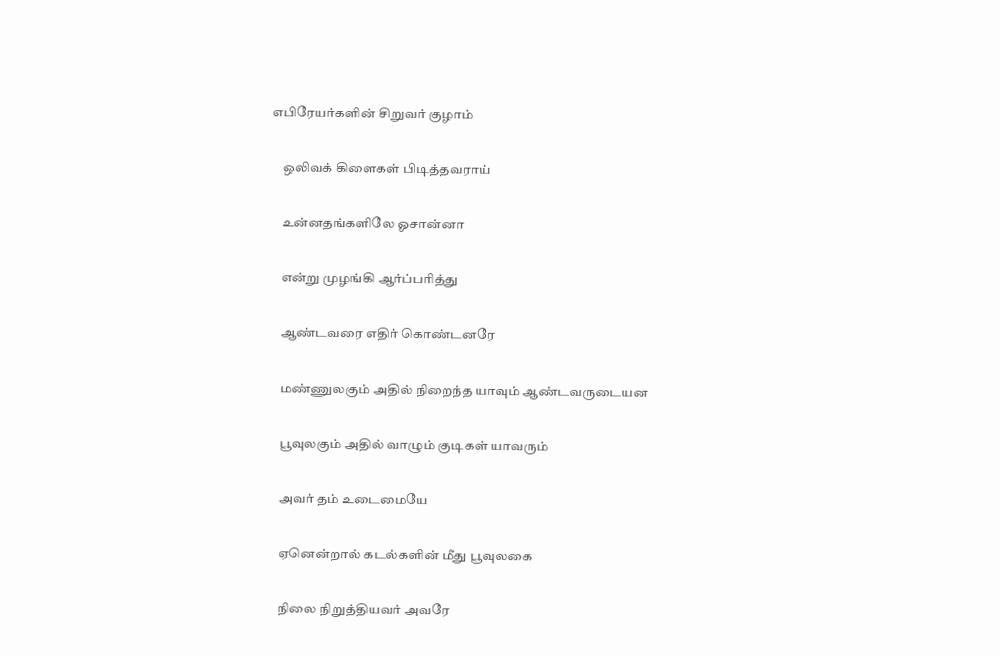எபிரேயர்களின் சிறுவர் குழாம்

    ஒலிவக் கிளைகள் பிடித்தவராய்

    உன்னதங்களிலே ஓசான்னா

    என்று முழங்கி ஆர்ப்பரித்து

    ஆண்டவரை எதிர் கொண்டனரே

    மண்ணுலகும் அதில் நிறைந்த யாவும் ஆண்டவருடையன

    பூவுலகும் அதில் வாழும் குடிகள் யாவரும்

    அவர் தம் உடைமையே

    ஏனென்றால் கடல்களின் மீது பூவுலகை

    நிலை நிறுத்தியவர் அவரே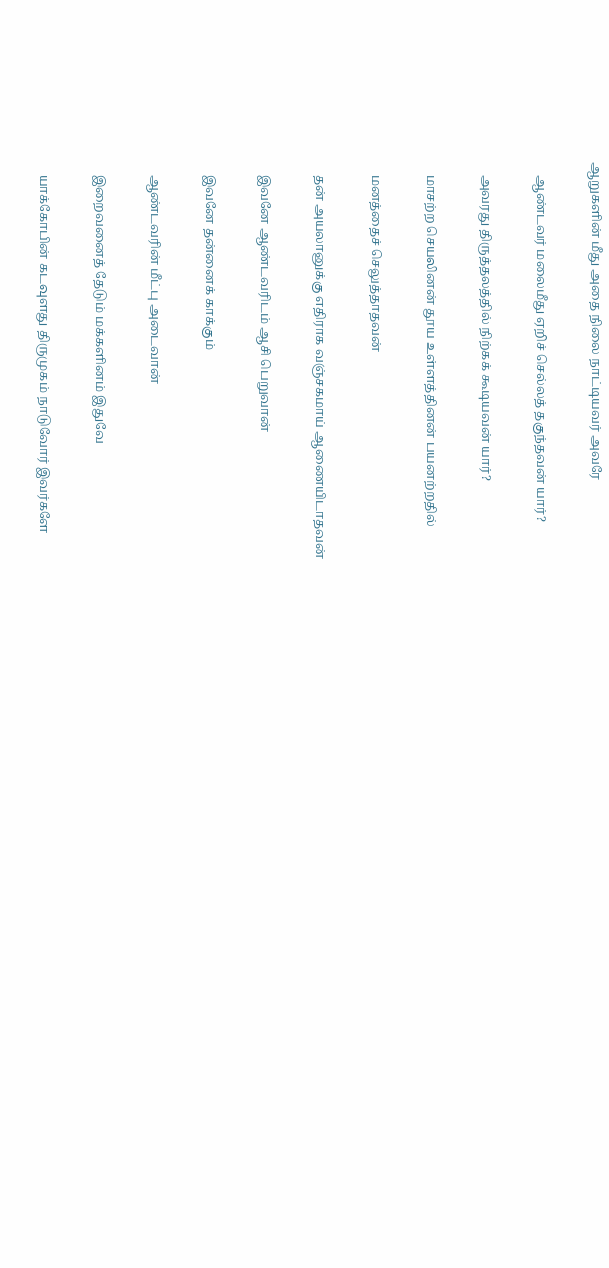ஆறுகளின் மீது அதை நிலை நாட்டியவர் அவரே

    ஆண்டவர் மலைமீது ஏறிச் செல்லத் தகுந்தவன் யார்?

    அவரது திருத்தலத்தில் நிற்கக் கூடியவன் யார்?

    மாசற்ற செயலினன் தூய உள்ளத்தினன் பயனற்றதில்

    மனத்தைச் செலுத்தாதவன்

    தன் அயலானுக்கு எதிராக வஞ்சகமாய் ஆணையிடாதவன்

    இவனே ஆண்டவரிடம் ஆசி பெறுவான்

    இவனே தன்னைக் காக்கும்

    ஆண்டவரின் மீட்பு அடைவான்

    இறைவனைத் தேடும் மக்களினம் இதுவே

    யாக்கோபின் கடவுளது திருமுகம் நாடுவோர் இவர்களே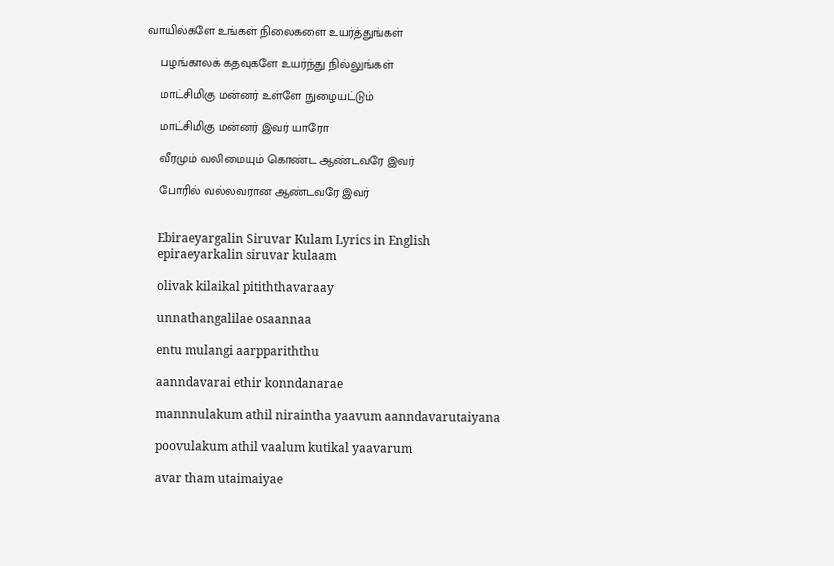வாயில்களே உங்கள் நிலைகளை உயர்த்துங்கள்

    பழங்காலக் கதவுகளே உயர்ந்து நில்லுங்கள்

    மாட்சிமிகு மன்னர் உள்ளே நுழையட்டும்

    மாட்சிமிகு மன்னர் இவர் யாரோ

    வீரமும் வலிமையும் கொண்ட ஆண்டவரே இவர்

    போரில் வல்லவரான ஆண்டவரே இவர்


    Ebiraeyargalin Siruvar Kulam Lyrics in English
    epiraeyarkalin siruvar kulaam

    olivak kilaikal pitiththavaraay

    unnathangalilae osaannaa

    entu mulangi aarppariththu

    aanndavarai ethir konndanarae

    mannnulakum athil niraintha yaavum aanndavarutaiyana

    poovulakum athil vaalum kutikal yaavarum

    avar tham utaimaiyae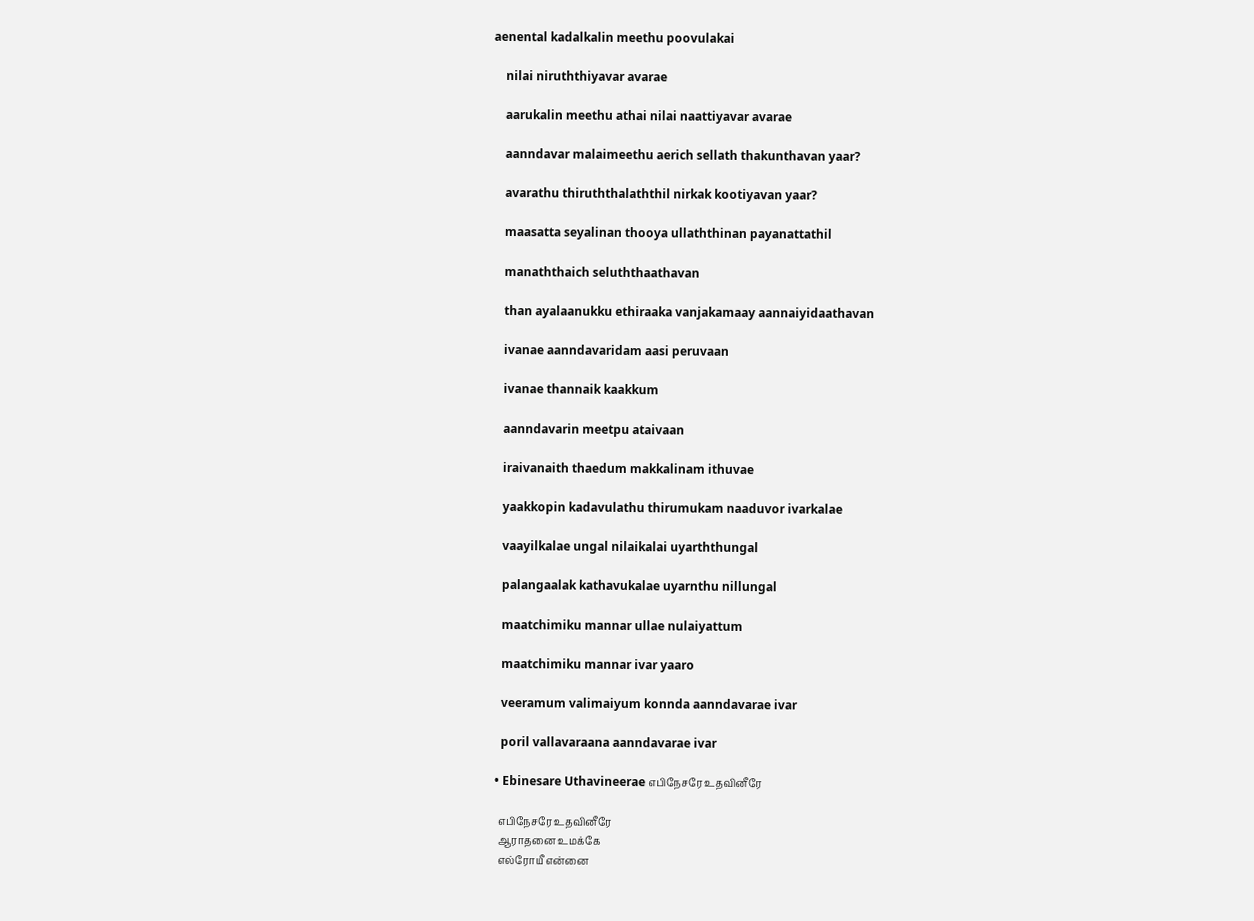aenental kadalkalin meethu poovulakai

    nilai niruththiyavar avarae

    aarukalin meethu athai nilai naattiyavar avarae

    aanndavar malaimeethu aerich sellath thakunthavan yaar?

    avarathu thiruththalaththil nirkak kootiyavan yaar?

    maasatta seyalinan thooya ullaththinan payanattathil

    manaththaich seluththaathavan

    than ayalaanukku ethiraaka vanjakamaay aannaiyidaathavan

    ivanae aanndavaridam aasi peruvaan

    ivanae thannaik kaakkum

    aanndavarin meetpu ataivaan

    iraivanaith thaedum makkalinam ithuvae

    yaakkopin kadavulathu thirumukam naaduvor ivarkalae

    vaayilkalae ungal nilaikalai uyarththungal

    palangaalak kathavukalae uyarnthu nillungal

    maatchimiku mannar ullae nulaiyattum

    maatchimiku mannar ivar yaaro

    veeramum valimaiyum konnda aanndavarae ivar

    poril vallavaraana aanndavarae ivar

  • Ebinesare Uthavineerae எபிநேசரே உதவினீரே

    எபிநேசரே உதவினீரே
    ஆராதனை உமக்கே
    எல்ரோயீ என்னை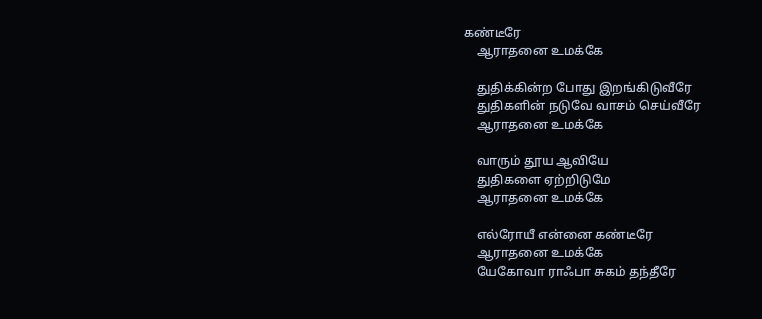கண்டீரே
    ஆராதனை உமக்கே

    துதிக்கின்ற போது இறங்கிடுவீரே
    துதிகளின் நடுவே வாசம் செய்வீரே
    ஆராதனை உமக்கே

    வாரும் தூய ஆவியே
    துதிகளை ஏற்றிடுமே
    ஆராதனை உமக்கே

    எல்ரோயீ என்னை கண்டீரே
    ஆராதனை உமக்கே
    யேகோவா ராஃபா சுகம் தந்தீரே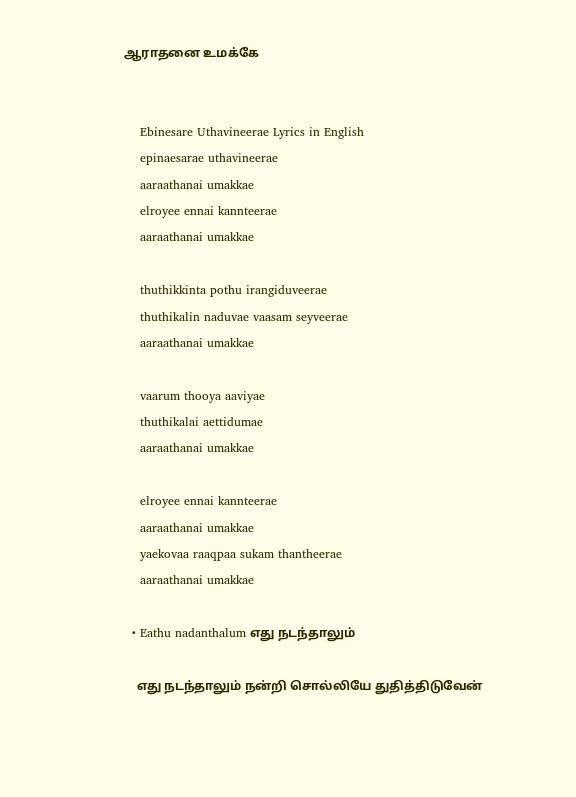ஆராதனை உமக்கே


    Ebinesare Uthavineerae Lyrics in English
    epinaesarae uthavineerae
    aaraathanai umakkae
    elroyee ennai kannteerae
    aaraathanai umakkae

    thuthikkinta pothu irangiduveerae
    thuthikalin naduvae vaasam seyveerae
    aaraathanai umakkae

    vaarum thooya aaviyae
    thuthikalai aettidumae
    aaraathanai umakkae

    elroyee ennai kannteerae
    aaraathanai umakkae
    yaekovaa raaqpaa sukam thantheerae
    aaraathanai umakkae

  • Eathu nadanthalum எது நடந்தாலும்

    எது நடந்தாலும் நன்றி சொல்லியே துதித்திடுவேன்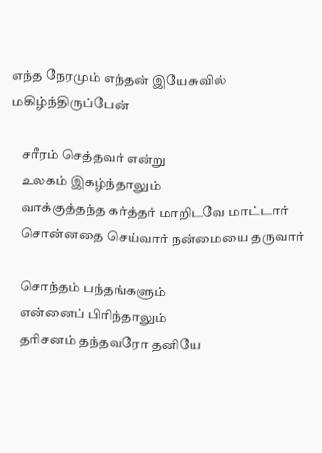எந்த நேரமும் எந்தன் இயேசுவில் மகிழ்ந்திருப்பேன்

    சரீரம் செத்தவர் என்று
    உலகம் இகழ்ந்தாலும்
    வாக்குத்தந்த கர்த்தர் மாறிடவே மாட்டார்
    சொன்னதை செய்வார் நன்மையை தருவார்

    சொந்தம் பந்தங்களும்
    என்னைப் பிரிந்தாலும்
    தரிசனம் தந்தவரோ தனியே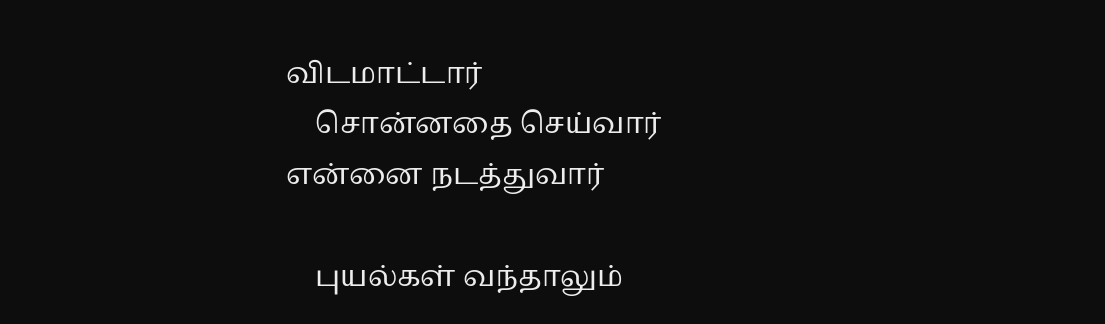விடமாட்டார்
    சொன்னதை செய்வார் என்னை நடத்துவார்

    புயல்கள் வந்தாலும்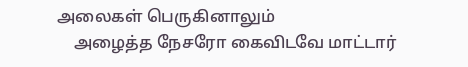அலைகள் பெருகினாலும்
    அழைத்த நேசரோ கைவிடவே மாட்டார்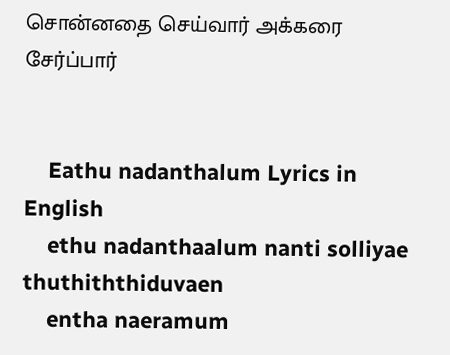சொன்னதை செய்வார் அக்கரை சேர்ப்பார்


    Eathu nadanthalum Lyrics in English
    ethu nadanthaalum nanti solliyae thuthiththiduvaen
    entha naeramum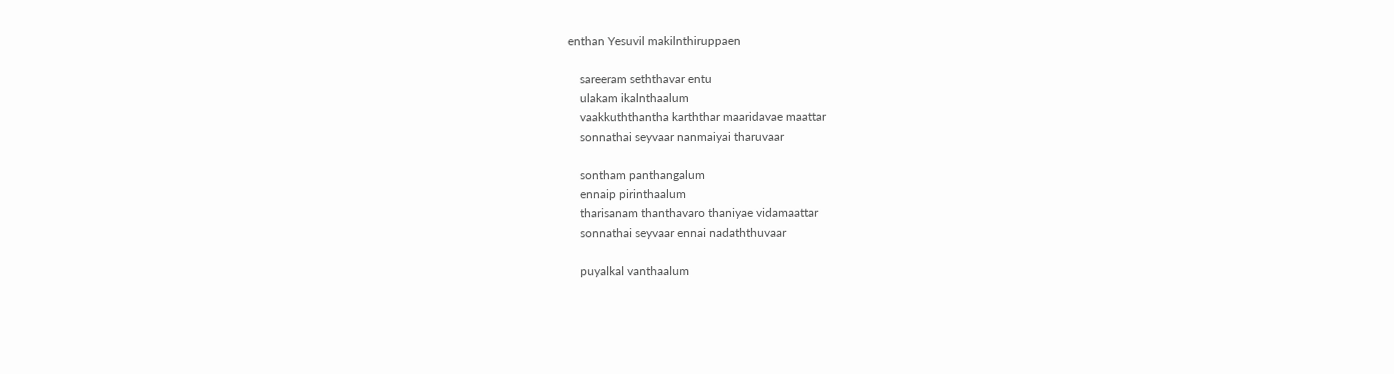enthan Yesuvil makilnthiruppaen

    sareeram seththavar entu
    ulakam ikalnthaalum
    vaakkuththantha karththar maaridavae maattar
    sonnathai seyvaar nanmaiyai tharuvaar

    sontham panthangalum
    ennaip pirinthaalum
    tharisanam thanthavaro thaniyae vidamaattar
    sonnathai seyvaar ennai nadaththuvaar

    puyalkal vanthaalum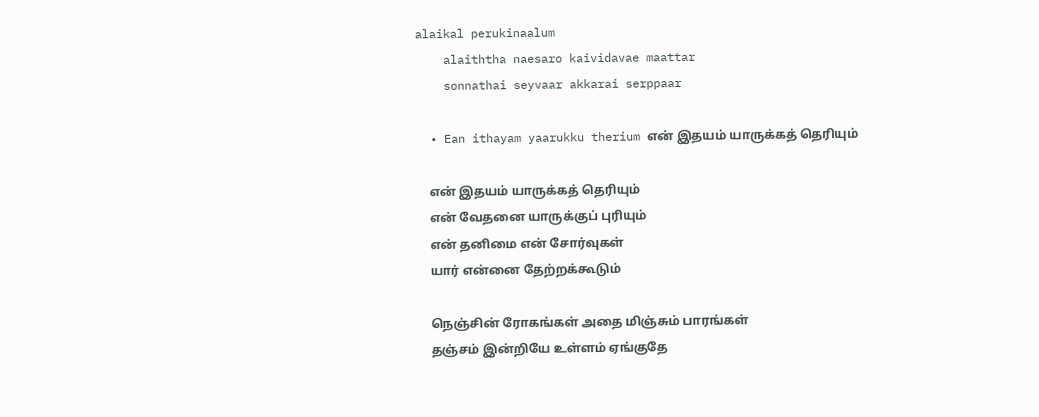alaikal perukinaalum
    alaiththa naesaro kaividavae maattar
    sonnathai seyvaar akkarai serppaar

  • Ean ithayam yaarukku therium என் இதயம் யாருக்கத் தெரியும்

    என் இதயம் யாருக்கத் தெரியும்
    என் வேதனை யாருக்குப் புரியும்
    என் தனிமை என் சோர்வுகள்
    யார் என்னை தேற்றக்கூடும்

    நெஞ்சின் ரோகங்கள் அதை மிஞ்சும் பாரங்கள்
    தஞ்சம் இன்றியே உள்ளம் ஏங்குதே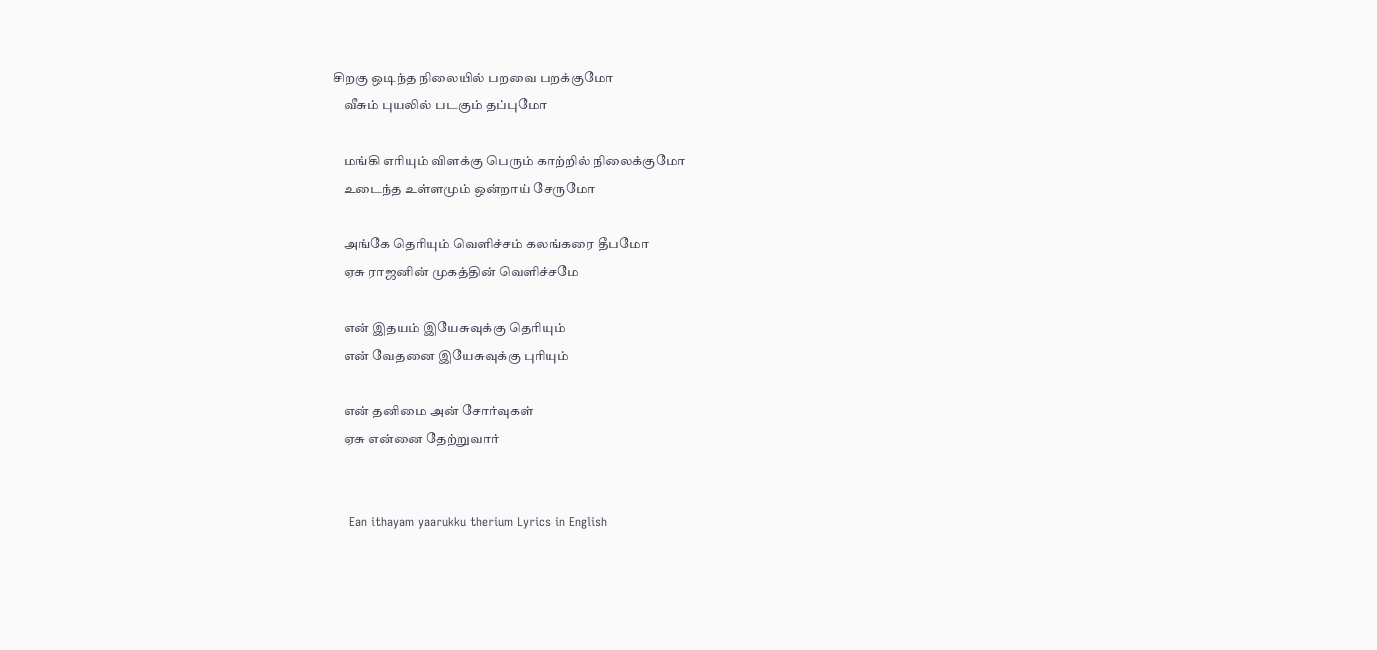சிறகு ஒடிந்த நிலையில் பறவை பறக்குமோ
    வீசும் புயலில் படகும் தப்புமோ

    மங்கி எரியும் விளக்கு பெரும் காற்றில் நிலைக்குமோ
    உடைந்த உள்ளமும் ஒன்றாய் சேருமோ

    அங்கே தெரியும் வெளிச்சம் கலங்கரை தீபமோ
    ஏசு ராஜனின் முகத்தின் வெளிச்சமே

    என் இதயம் இயேசுவுக்கு தெரியும்
    என் வேதனை இயேசுவுக்கு புரியும்

    என் தனிமை அன் சோர்வுகள்
    ஏசு என்னை தேற்றுவார்


    Ean ithayam yaarukku therium Lyrics in English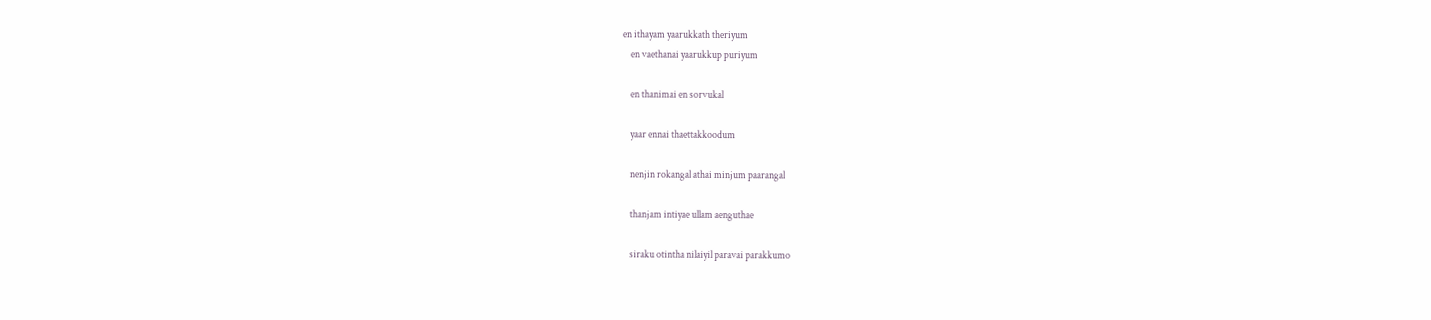en ithayam yaarukkath theriyum
    en vaethanai yaarukkup puriyum

    en thanimai en sorvukal

    yaar ennai thaettakkoodum

    nenjin rokangal athai minjum paarangal

    thanjam intiyae ullam aenguthae

    siraku otintha nilaiyil paravai parakkumo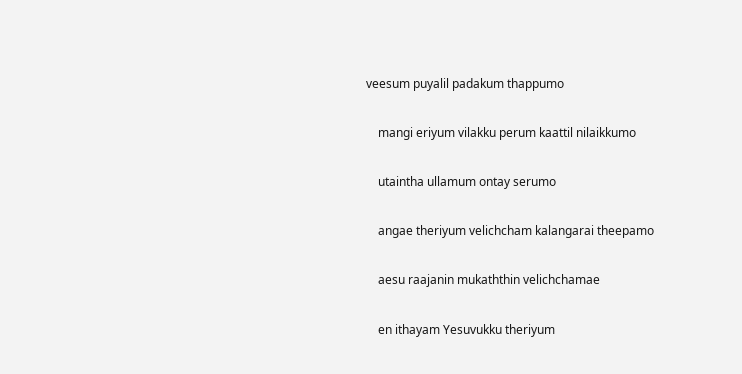veesum puyalil padakum thappumo

    mangi eriyum vilakku perum kaattil nilaikkumo

    utaintha ullamum ontay serumo

    angae theriyum velichcham kalangarai theepamo

    aesu raajanin mukaththin velichchamae

    en ithayam Yesuvukku theriyum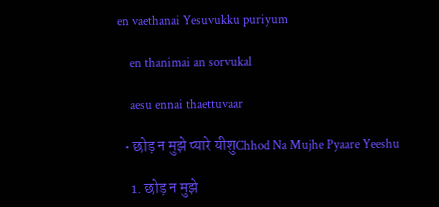en vaethanai Yesuvukku puriyum

    en thanimai an sorvukal

    aesu ennai thaettuvaar

  • छोड़ न मुझे प्यारे यीशुChhod Na Mujhe Pyaare Yeeshu

    1. छोड़ न मुझे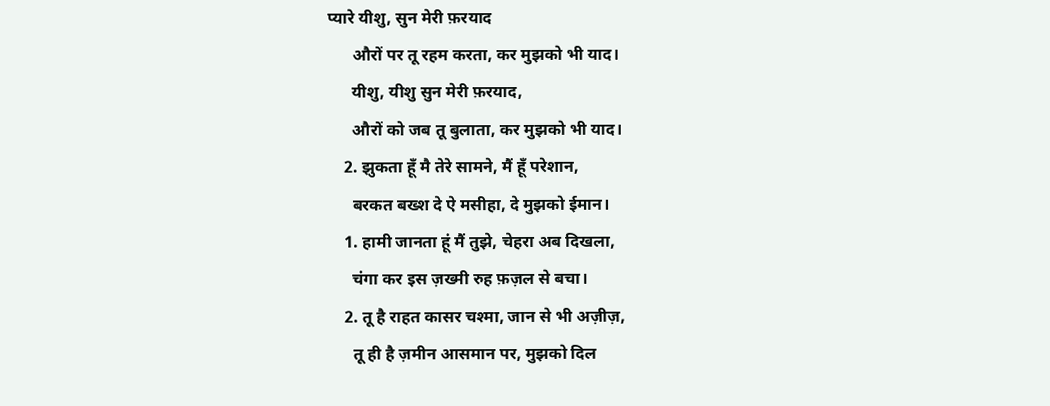प्यारे यीशु, सुन मेरी फ़रयाद
      औरों पर तू रहम करता, कर मुझको भी याद।
      यीशु, यीशु सुन मेरी फ़रयाद,
      औरों को जब तू बुलाता, कर मुझको भी याद।
    2. झुकता हूँ मै तेरे सामने, मैं हूँ परेशान,
      बरकत बख्श दे ऐ मसीहा, दे मुझको ईमान।
    1. हामी जानता हूं मैं तुझे, चेहरा अब दिखला,
      चंगा कर इस ज़ख्मी रुह फ़ज़ल से बचा।
    2. तू है राहत कासर चश्मा, जान से भी अज़ीज़,
      तू ही है ज़मीन आसमान पर, मुझको दिल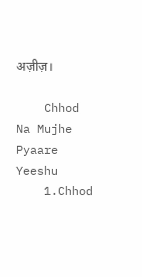अज़ीज़।

    Chhod Na Mujhe Pyaare Yeeshu
    1.Chhod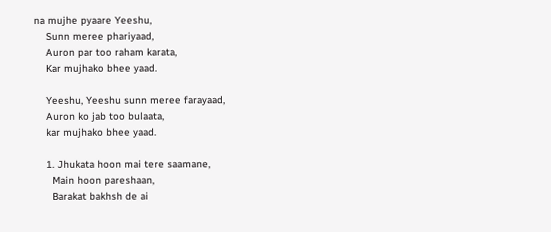na mujhe pyaare Yeeshu,
    Sunn meree phariyaad,
    Auron par too raham karata,
    Kar mujhako bhee yaad.

    Yeeshu, Yeeshu sunn meree farayaad,
    Auron ko jab too bulaata,
    kar mujhako bhee yaad.

    1. Jhukata hoon mai tere saamane,
      Main hoon pareshaan,
      Barakat bakhsh de ai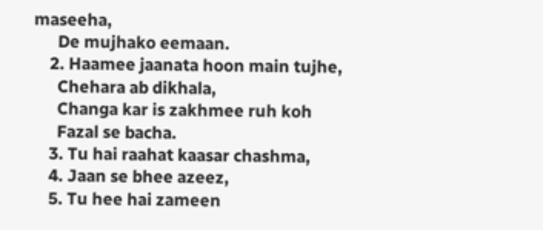maseeha,
      De mujhako eemaan.
    2. Haamee jaanata hoon main tujhe,
      Chehara ab dikhala,
      Changa kar is zakhmee ruh koh
      Fazal se bacha.
    3. Tu hai raahat kaasar chashma,
    4. Jaan se bhee azeez,
    5. Tu hee hai zameen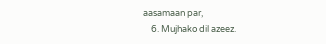aasamaan par,
    6. Mujhako dil azeez.